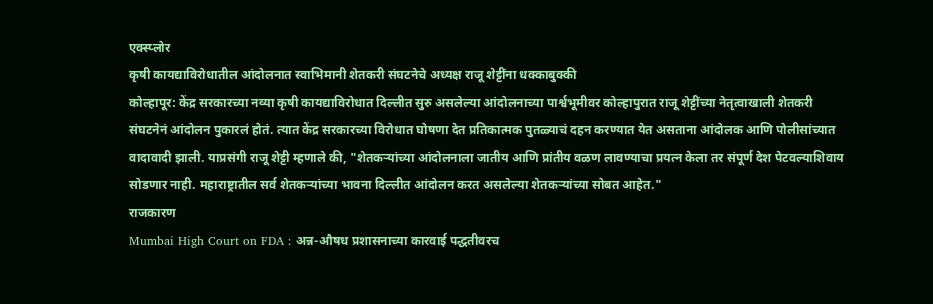एक्स्प्लोर
कृषी कायद्याविरोधातील आंदोलनात स्वाभिमानी शेतकरी संघटनेचे अध्यक्ष राजू शेट्टींना धक्काबुक्की
कोल्हापूर: केंद्र सरकारच्या नव्या कृषी कायद्याविरोधात दिल्लीत सुरु असलेल्या आंदोलनाच्या पार्श्वभूमीवर कोल्हापुरात राजू शेट्टींच्या नेतृत्वाखाली शेतकरी संघटनेनं आंदोलन पुकारलं होतं. त्यात केंद्र सरकारच्या विरोधात घोषणा देत प्रतिकात्मक पुतळ्याचं दहन करण्यात येत असताना आंदोलक आणि पोलीसांच्यात वादावादी झाली. याप्रसंगी राजू शेट्टी म्हणाले की, "शेतकऱ्यांच्या आंदोलनाला जातीय आणि प्रांतीय वळण लावण्याचा प्रयत्न केला तर संपूर्ण देश पेटवल्याशिवाय सोडणार नाही. महाराष्ट्रातील सर्व शेतकऱ्यांच्या भावना दिल्लीत आंदोलन करत असलेल्या शेतकऱ्यांच्या सोबत आहेत."
राजकारण
Mumbai High Court on FDA : अन्न-औषध प्रशासनाच्या कारवाई पद्धतीवरच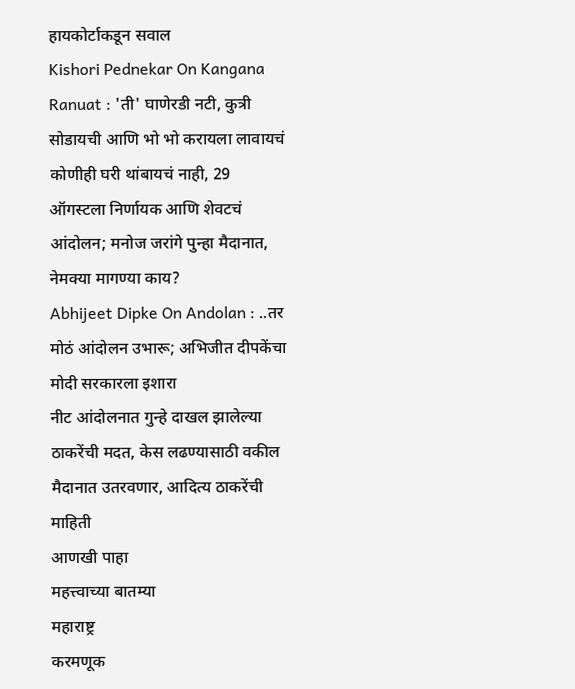हायकोर्टाकडून सवाल
Kishori Pednekar On Kangana Ranuat : 'ती' घाणेरडी नटी, कुत्री सोडायची आणि भो भो करायला लावायचं
कोणीही घरी थांबायचं नाही, 29 ऑगस्टला निर्णायक आणि शेवटचं आंदोलन; मनोज जरांगे पुन्हा मैदानात, नेमक्या मागण्या काय?
Abhijeet Dipke On Andolan : ..तर मोठं आंदोलन उभारू; अभिजीत दीपकेंचा मोदी सरकारला इशारा
नीट आंदोलनात गुन्हे दाखल झालेल्या ठाकरेंची मदत, केस लढण्यासाठी वकील मैदानात उतरवणार, आदित्य ठाकरेंची माहिती
आणखी पाहा
महत्त्वाच्या बातम्या
महाराष्ट्र
करमणूक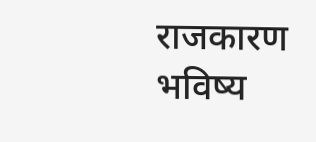राजकारण
भविष्य